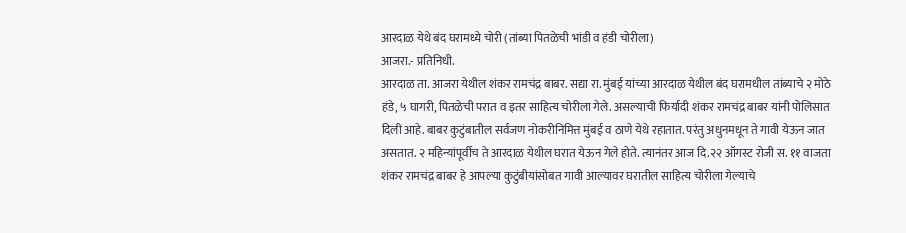आरदाळ येथे बंद घरामध्ये चोरी (तांब्या पितळेची भांडी व हंडी चोरीला)
आजरा.- प्रतिनिधी.
आरदाळ ता. आजरा येथील शंकर रामचंद्र बाबर. सद्या रा. मुंबई यांच्या आरदाळ येथील बंद घरामधील तांब्याचे २ मोठे हंडे, ५ घागरी, पितळेची परात व इतर साहित्य चोरीला गेले. असल्याची फिर्यादी शंकर रामचंद्र बाबर यांनी पोलिसात दिली आहे. बाबर कुटुंबातील सर्वजण नोकरीनिमित्त मुंबई व ठाणे येथे रहातात. परंतु अधुनमधून ते गावी येऊन जात असतात. २ महिन्यांपूर्वीच ते आरदाळ येथील घरात येऊन गेले होते. त्यानंतर आज दि.२२ ऑगस्ट रोजी स. ११ वाजता शंकर रामचंद्र बाबर हे आपल्या कुटुंबीयांसोबत गावी आल्यावर घरातील साहित्य चोरीला गेल्याचे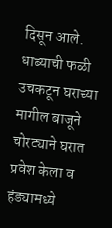दिसून आले. धाब्याची फळी उचकटून घराच्या मागील बाजूने चोरट्याने घरात प्रवेश केला व हंड्यामध्ये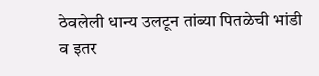ठेवलेली धान्य उलटून तांब्या पितळेची भांडी व इतर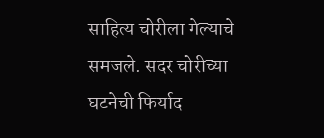साहित्य चोरीला गेल्याचे समजले. सदर चोरीच्या घटनेची फिर्याद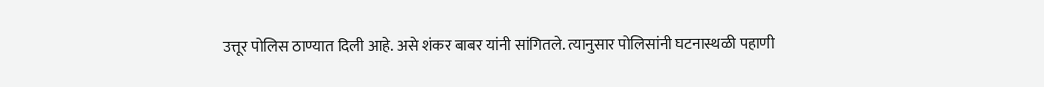उत्तूर पोलिस ठाण्यात दिली आहे. असे शंकर बाबर यांनी सांगितले. त्यानुसार पोलिसांनी घटनास्थळी पहाणी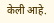केली आहे.